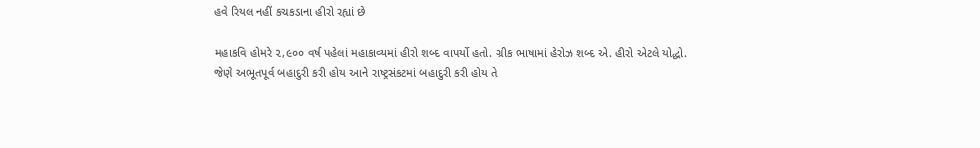હવે રિયલ નહીં કચકડાના હીરો રહ્યાં છે

મહાકવિ હોમરે ૨,૯૦૦ વર્ષ પહેલાં મહાકાવ્યમાં હીરો શબ્દ વાપર્યો હતો. ગ્રીક ભાષામાં હેરોઝ શબ્દ એ. હીરો એટલે યોદ્ધો. જેણે અભૂતપૂર્વ બહાદુરી કરી હોય આને રાષ્ટ્રસંકટમાં બહાદુરી કરી હોય તે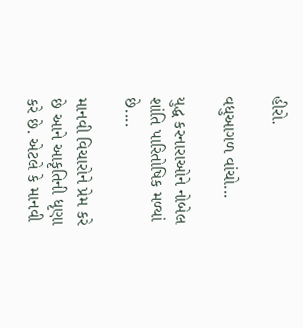હીરો.

વધુઆગળ વાંચો...

યુદ્ધ કરનારાઓને નોબેલ શાંતિ પારિતોષિક મળ્યાં છે....

માનવી વિચારોને પ્રેમ કરે છે આને આકૃતિની ધૃણા કરે છે. એટલે કે માનવી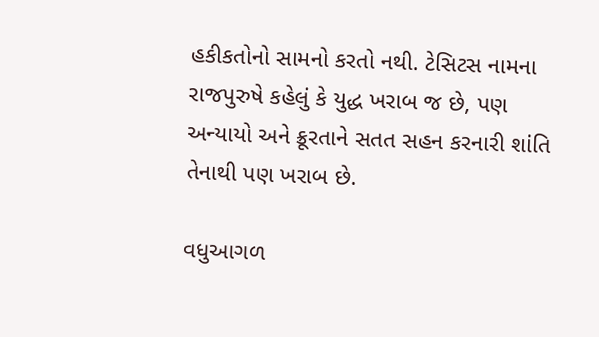હકીકતોનો સામનો કરતો નથી. ટેસિટસ નામના રાજપુરુષે કહેલું કે યુદ્ધ ખરાબ જ છે, પણ અન્યાયો અને ક્રૂરતાને સતત સહન કરનારી શાંતિ તેનાથી પણ ખરાબ છે.

વધુઆગળ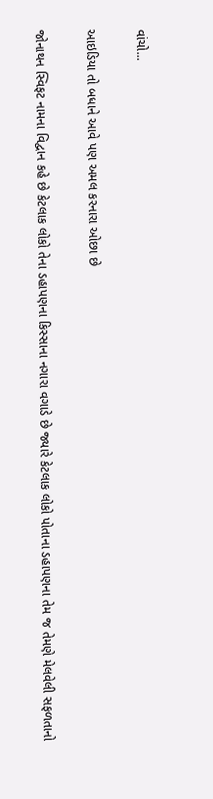વાંચો...

આઇડિયા તો બધાને આવે પણ અમલ કરનારા ઓછા છે

જોનાથન સ્વિફટ નામના વિદ્વાન કહે છે કેટલાક લોકો તેના ડહાપણના કિસ્સાના નગારા વગાડે છે જ્યારે કેટલાક લોકો પોતાના ડહાપણના તેમ જ તેમણે મેલવેલી સફળતાનો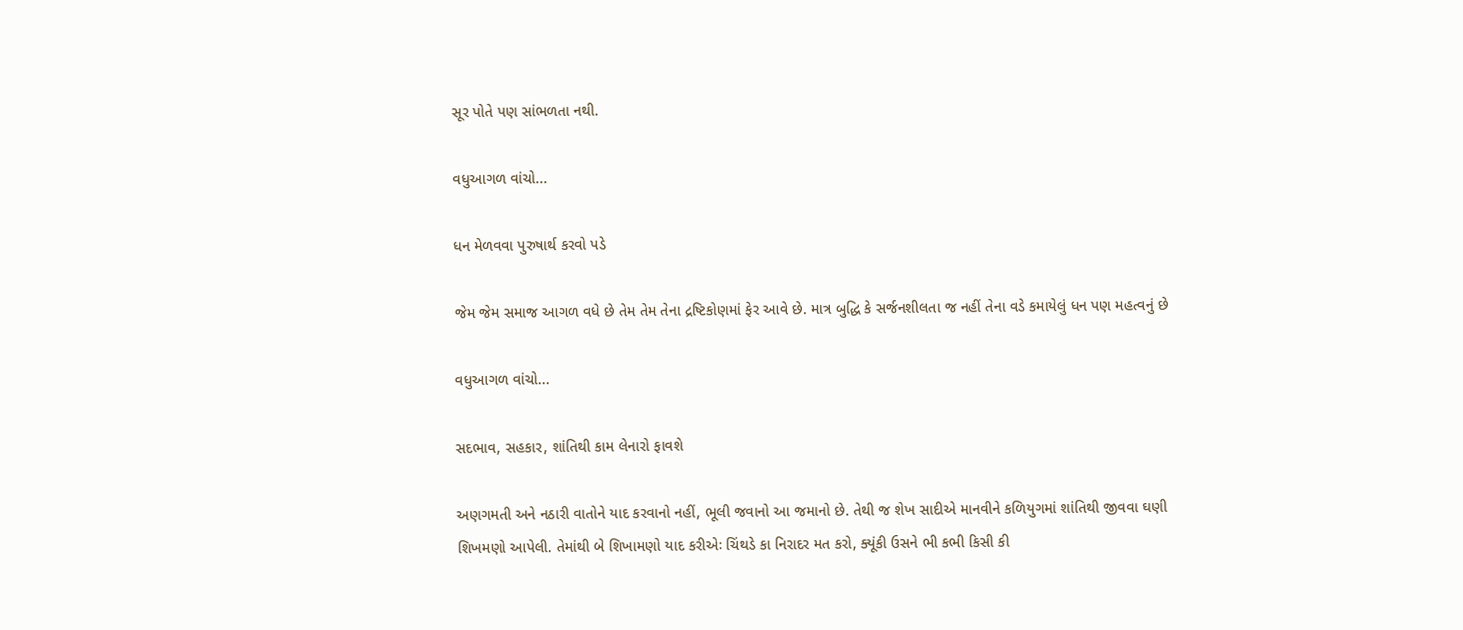સૂર પોતે પણ સાંભળતા નથી.

વધુઆગળ વાંચો...

ધન મેળવવા પુરુષાર્થ કરવો પડે

જેમ જેમ સમાજ આગળ વધે છે તેમ તેમ તેના દ્રષ્ટિકોણમાં ફેર આવે છે. માત્ર બુદ્ધિ કે સર્જનશીલતા જ નહીં તેના વડે કમાયેલું ધન પણ મહત્વનું છે

વધુઆગળ વાંચો...

સદભાવ, સહકાર, શાંતિથી કામ લેનારો ફાવશે

અણગમતી અને નઠારી વાતોને યાદ કરવાનો નહીં, ભૂલી જવાનો આ જમાનો છે. તેથી જ શેખ સાદીએ માનવીને કળિયુગમાં શાંતિથી જીવવા ઘણી શિખમણો આપેલી. તેમાંથી બે શિખામણો યાદ કરીએઃ ચિંથડે કા નિરાદર મત કરો, ક્યૂંકી ઉસને ભી કભી કિસી કી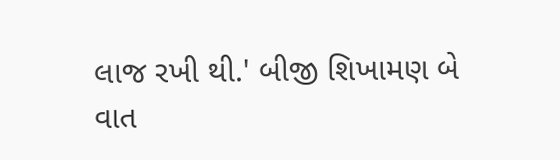લાજ રખી થી.' બીજી શિખામણ બે વાત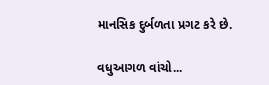માનસિક દુર્બળતા પ્રગટ કરે છે.

વધુઆગળ વાંચો...